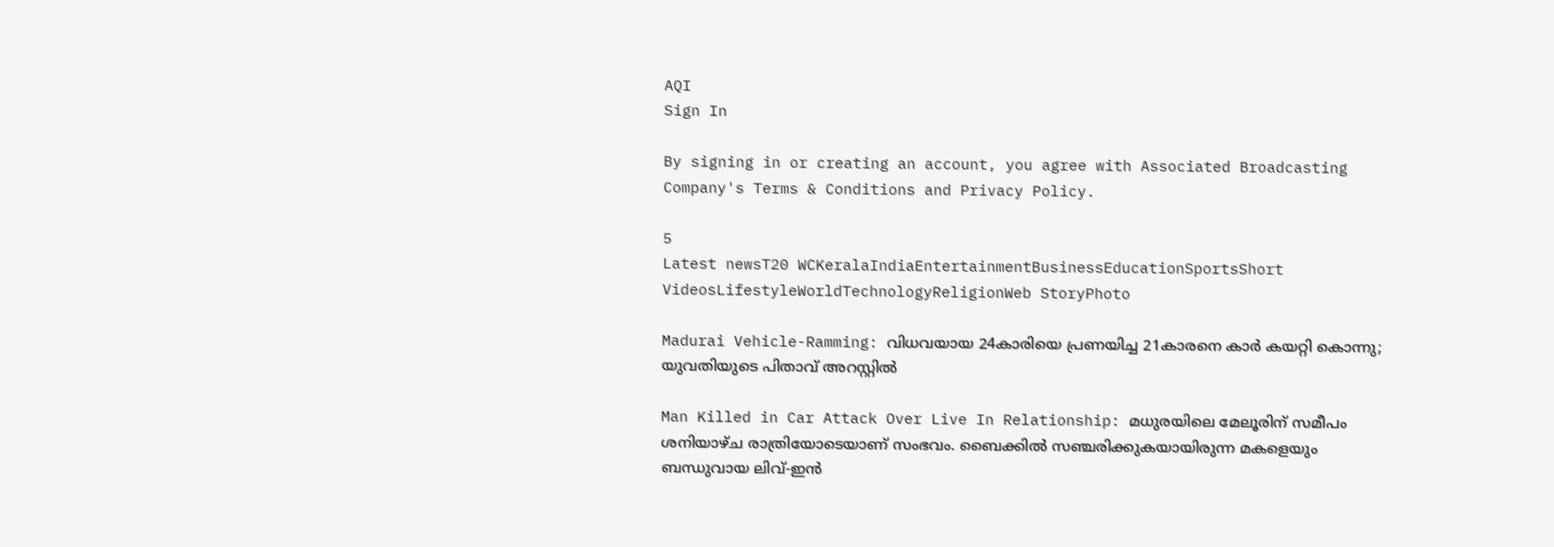AQI
Sign In

By signing in or creating an account, you agree with Associated Broadcasting Company's Terms & Conditions and Privacy Policy.

5
Latest newsT20 WCKeralaIndiaEntertainmentBusinessEducationSportsShort VideosLifestyleWorldTechnologyReligionWeb StoryPhoto

Madurai Vehicle-Ramming: വിധവയായ 24കാരിയെ പ്രണയിച്ച 21കാരനെ കാർ കയറ്റി കൊന്നു; യുവതിയുടെ പിതാവ് അറസ്റ്റിൽ

Man Killed in Car Attack Over Live In Relationship: മധുരയിലെ മേലൂരിന് സമീപം ശനിയാഴ്ച രാത്രിയോടെയാണ് സംഭവം. ബൈക്കിൽ സഞ്ചരിക്കുകയായിരുന്ന മകളെയും ബന്ധുവായ ലിവ്-ഇൻ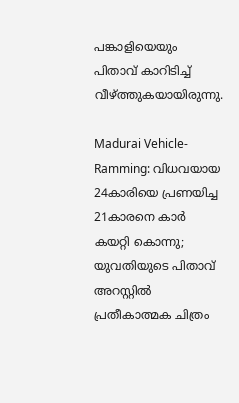പങ്കാളിയെയും പിതാവ് കാറിടിച്ച് വീഴ്ത്തുകയായിരുന്നു.

Madurai Vehicle-Ramming: വിധവയായ 24കാരിയെ പ്രണയിച്ച 21കാരനെ കാർ കയറ്റി കൊന്നു; യുവതിയുടെ പിതാവ് അറസ്റ്റിൽ
പ്രതീകാത്മക ചിത്രം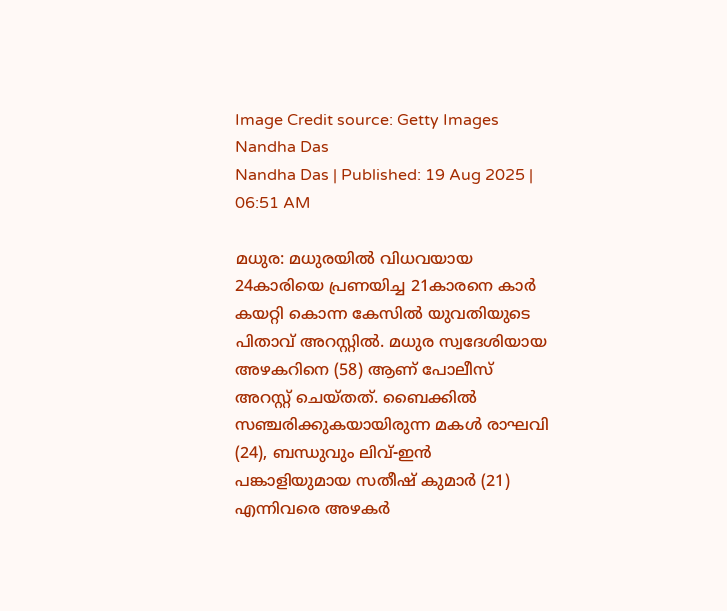Image Credit source: Getty Images
Nandha Das
Nandha Das | Published: 19 Aug 2025 | 06:51 AM

മധുര: മധുരയിൽ വിധവയായ 24കാരിയെ പ്രണയിച്ച 21കാരനെ കാർ കയറ്റി കൊന്ന കേസിൽ യുവതിയുടെ പിതാവ് അറസ്റ്റിൽ. മധുര സ്വദേശിയായ അഴകറിനെ (58) ആണ് പോലീസ് അറസ്റ്റ് ചെയ്തത്. ബൈക്കിൽ സഞ്ചരിക്കുകയായിരുന്ന മകൾ രാഘവി (24), ബന്ധുവും ലിവ്-ഇൻ പങ്കാളിയുമായ സതീഷ് കുമാർ (21) എന്നിവരെ അഴകർ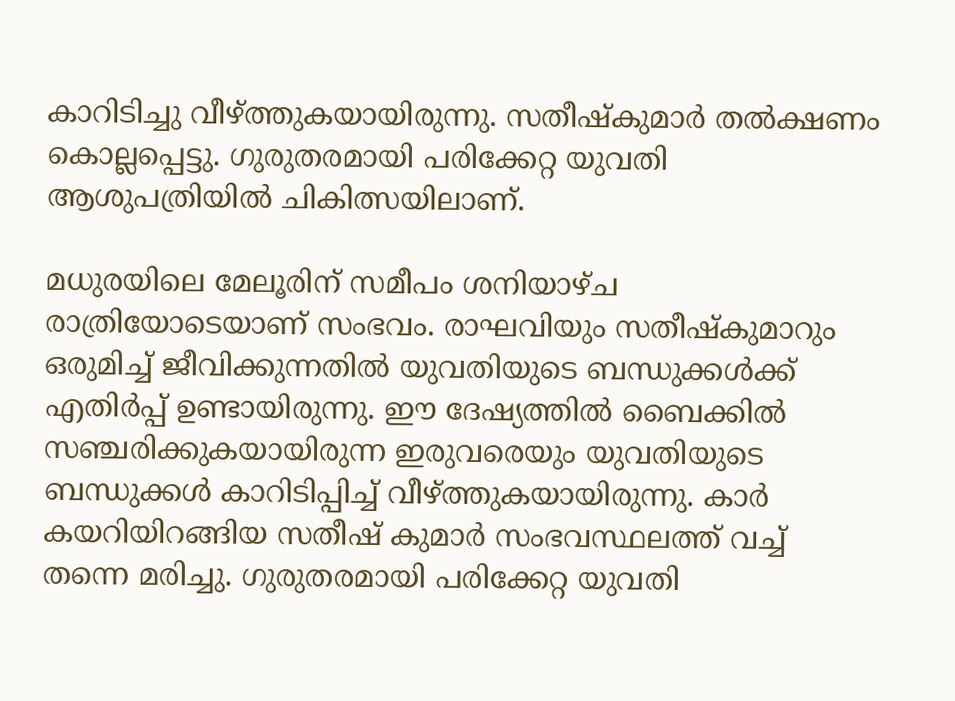കാറിടിച്ചു വീഴ്ത്തുകയായിരുന്നു. സതീഷ്‌കുമാർ തൽക്ഷണം കൊല്ലപ്പെട്ടു. ഗുരുതരമായി പരിക്കേറ്റ യുവതി ആശുപത്രിയിൽ ചികിത്സയിലാണ്.

മധുരയിലെ മേലൂരിന് സമീപം ശനിയാഴ്ച രാത്രിയോടെയാണ് സംഭവം. രാഘവിയും സതീഷ്കുമാറും ഒരുമിച്ച് ജീവിക്കുന്നതിൽ യുവതിയുടെ ബന്ധുക്കൾക്ക് എതിർപ്പ് ഉണ്ടായിരുന്നു. ഈ ദേഷ്യത്തിൽ ബൈക്കിൽ സഞ്ചരിക്കുകയായിരുന്ന ഇരുവരെയും യുവതിയുടെ ബന്ധുക്കൾ കാറിടിപ്പിച്ച് വീഴ്ത്തുകയായിരുന്നു. കാർ കയറിയിറങ്ങിയ സതീഷ് കുമാർ സംഭവസ്ഥലത്ത് വച്ച് തന്നെ മരിച്ചു. ഗുരുതരമായി പരിക്കേറ്റ യുവതി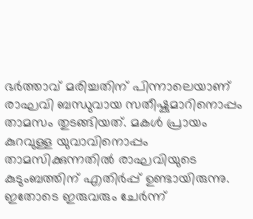ഭർത്താവ് മരിച്ചതിന് പിന്നാലെയാണ് രാഘവി ബന്ധുവായ സതീഷ്കുമാറിനൊപ്പം താമസം തുടങ്ങിയത്. മകൾ പ്രായം കുറവുള്ള യുവാവിനൊപ്പം താമസിക്കുന്നതിൽ രാഘവിയുടെ കുടുംബത്തിന് എതിർപ്പ് ഉണ്ടായിരുന്നു. ഇതോടെ ഇരുവരും ചേർന്ന്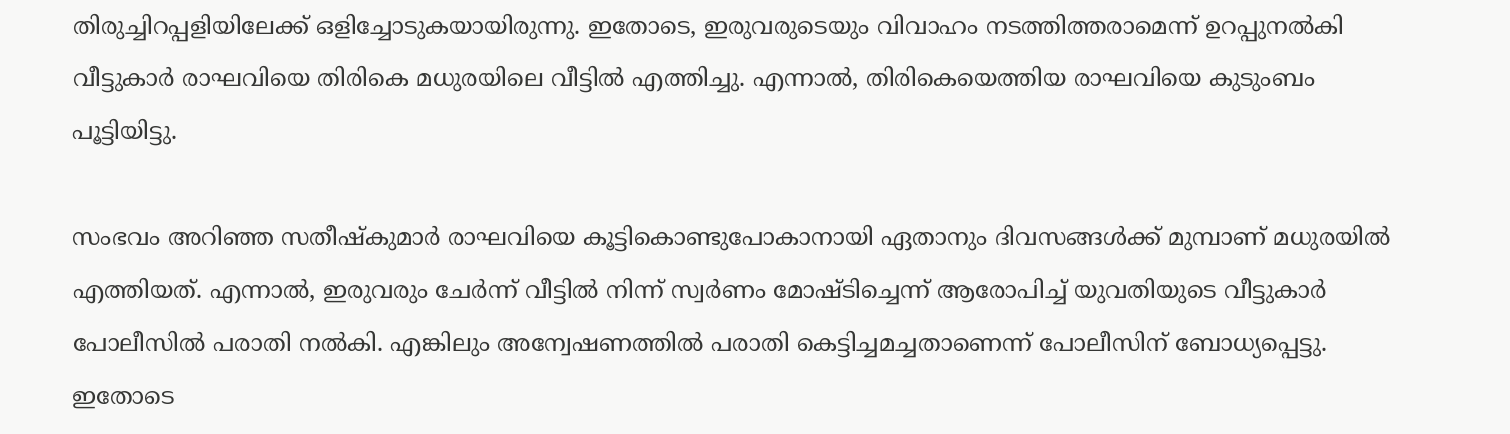തിരുച്ചിറപ്പളിയിലേക്ക് ഒളിച്ചോടുകയായിരുന്നു. ഇതോടെ, ഇരുവരുടെയും വിവാഹം നടത്തിത്തരാമെന്ന് ഉറപ്പുനൽകി വീട്ടുകാർ രാഘവിയെ തിരികെ മധുരയിലെ വീട്ടിൽ എത്തിച്ചു. എന്നാൽ, തിരികെയെത്തിയ രാഘവിയെ കുടുംബം പൂട്ടിയിട്ടു.

സംഭവം അറിഞ്ഞ സതീഷ്‌കുമാർ രാഘവിയെ കൂട്ടികൊണ്ടുപോകാനായി ഏതാനും ദിവസങ്ങൾക്ക് മുമ്പാണ് മധുരയിൽ എത്തിയത്. എന്നാൽ, ഇരുവരും ചേർന്ന് വീട്ടിൽ നിന്ന് സ്വർണം മോഷ്ടിച്ചെന്ന് ആരോപിച്ച് യുവതിയുടെ വീട്ടുകാർ പോലീസിൽ പരാതി നൽകി. എങ്കിലും അന്വേഷണത്തിൽ പരാതി കെട്ടിച്ചമച്ചതാണെന്ന് പോലീസിന് ബോധ്യപ്പെട്ടു. ഇതോടെ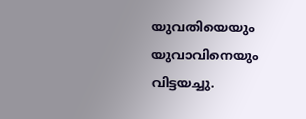യുവതിയെയും യുവാവിനെയും വിട്ടയച്ചു.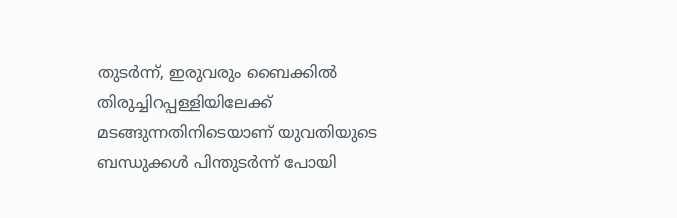തുടർന്ന്, ഇരുവരും ബൈക്കിൽ തിരുച്ചിറപ്പള്ളിയിലേക്ക് മടങ്ങുന്നതിനിടെയാണ് യുവതിയുടെ ബന്ധുക്കൾ പിന്തുടർന്ന് പോയി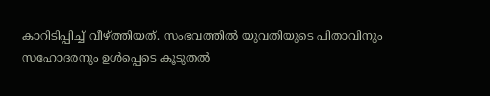കാറിടിപ്പിച്ച് വീഴ്ത്തിയത്. സംഭവത്തിൽ യുവതിയുടെ പിതാവിനും സഹോദരനും ഉൾപ്പെടെ കൂടുതൽ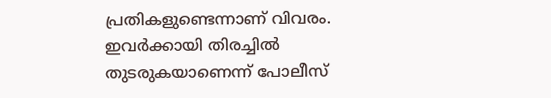പ്രതികളുണ്ടെന്നാണ് വിവരം. ഇവർക്കായി തിരച്ചിൽ തുടരുകയാണെന്ന് പോലീസ്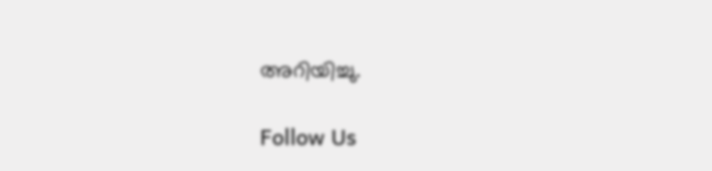അറിയിച്ചു.

Follow Us